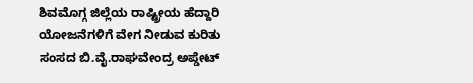ಶಿವಮೊಗ್ಗ ಜಿಲ್ಲೆಯ ರಾಷ್ಟ್ರೀಯ ಹೆದ್ದಾರಿ ಯೋಜನೆಗಳಿಗೆ ವೇಗ ನೀಡುವ ಕುರಿತು ಸಂಸದ ಬಿ.ವೈ.ರಾಘವೇಂದ್ರ ಅಪ್ಡೇಟ್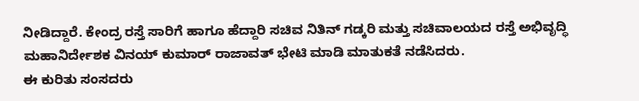ನೀಡಿದ್ದಾರೆ. ಕೇಂದ್ರ ರಸ್ತೆ ಸಾರಿಗೆ ಹಾಗೂ ಹೆದ್ದಾರಿ ಸಚಿವ ನಿತಿನ್ ಗಡ್ಕರಿ ಮತ್ತು ಸಚಿವಾಲಯದ ರಸ್ತೆ ಅಭಿವೃದ್ಧಿ ಮಹಾನಿರ್ದೇಶಕ ವಿನಯ್ ಕುಮಾರ್ ರಾಜಾವತ್ ಭೇಟಿ ಮಾಡಿ ಮಾತುಕತೆ ನಡೆಸಿದರು.
ಈ ಕುರಿತು ಸಂಸದರು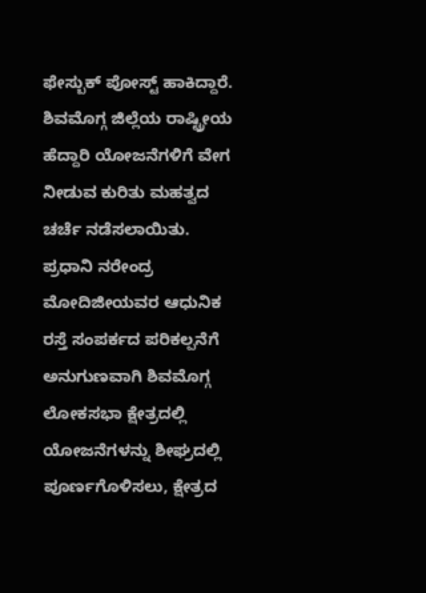ಫೇಸ್ಬುಕ್ ಪೋಸ್ಟ್ ಹಾಕಿದ್ದಾರೆ. ಶಿವಮೊಗ್ಗ ಜಿಲ್ಲೆಯ ರಾಷ್ಟ್ರೀಯ ಹೆದ್ದಾರಿ ಯೋಜನೆಗಳಿಗೆ ವೇಗ ನೀಡುವ ಕುರಿತು ಮಹತ್ವದ ಚರ್ಚೆ ನಡೆಸಲಾಯಿತು. ಪ್ರಧಾನಿ ನರೇಂದ್ರ ಮೋದಿಜೀಯವರ ಆಧುನಿಕ ರಸ್ತೆ ಸಂಪರ್ಕದ ಪರಿಕಲ್ಪನೆಗೆ ಅನುಗುಣವಾಗಿ ಶಿವಮೊಗ್ಗ ಲೋಕಸಭಾ ಕ್ಷೇತ್ರದಲ್ಲಿ ಯೋಜನೆಗಳನ್ನು ಶೀಘ್ರದಲ್ಲಿ ಪೂರ್ಣಗೊಳಿಸಲು, ಕ್ಷೇತ್ರದ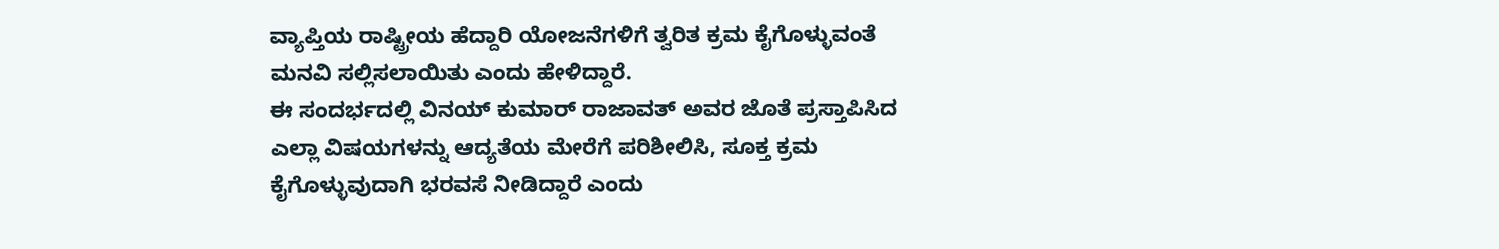ವ್ಯಾಪ್ತಿಯ ರಾಷ್ಟ್ರೀಯ ಹೆದ್ದಾರಿ ಯೋಜನೆಗಳಿಗೆ ತ್ವರಿತ ಕ್ರಮ ಕೈಗೊಳ್ಳುವಂತೆ ಮನವಿ ಸಲ್ಲಿಸಲಾಯಿತು ಎಂದು ಹೇಳಿದ್ದಾರೆ.
ಈ ಸಂದರ್ಭದಲ್ಲಿ ವಿನಯ್ ಕುಮಾರ್ ರಾಜಾವತ್ ಅವರ ಜೊತೆ ಪ್ರಸ್ತಾಪಿಸಿದ ಎಲ್ಲಾ ವಿಷಯಗಳನ್ನು ಆದ್ಯತೆಯ ಮೇರೆಗೆ ಪರಿಶೀಲಿಸಿ, ಸೂಕ್ತ ಕ್ರಮ ಕೈಗೊಳ್ಳುವುದಾಗಿ ಭರವಸೆ ನೀಡಿದ್ದಾರೆ ಎಂದು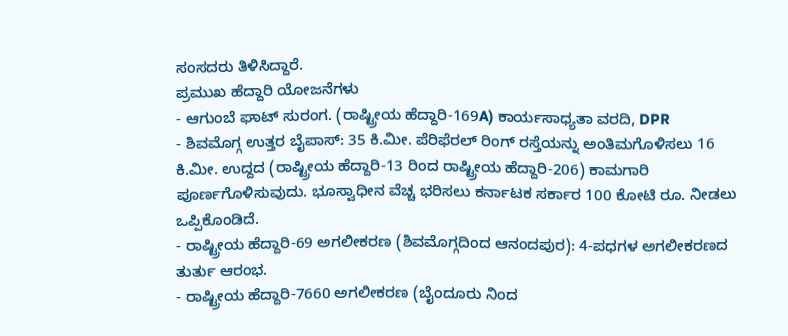ಸಂಸದರು ತಿಳಿಸಿದ್ದಾರೆ.
ಪ್ರಮುಖ ಹೆದ್ದಾರಿ ಯೋಜನೆಗಳು
- ಆಗುಂಬೆ ಘಾಟ್ ಸುರಂಗ. (ರಾಷ್ಟ್ರೀಯ ಹೆದ್ದಾರಿ-169A) ಕಾರ್ಯಸಾಧ್ಯತಾ ವರದಿ, DPR
- ಶಿವಮೊಗ್ಗ ಉತ್ತರ ಬೈಪಾಸ್: 35 ಕಿ.ಮೀ. ಪೆರಿಫೆರಲ್ ರಿಂಗ್ ರಸ್ತೆಯನ್ನು ಅಂತಿಮಗೊಳಿಸಲು 16 ಕಿ.ಮೀ. ಉದ್ದದ (ರಾಷ್ಟ್ರೀಯ ಹೆದ್ದಾರಿ-13 ರಿಂದ ರಾಷ್ಟ್ರೀಯ ಹೆದ್ದಾರಿ-206) ಕಾಮಗಾರಿ ಪೂರ್ಣಗೊಳಿಸುವುದು. ಭೂಸ್ವಾಧೀನ ವೆಚ್ಚ ಭರಿಸಲು ಕರ್ನಾಟಕ ಸರ್ಕಾರ 100 ಕೋಟಿ ರೂ. ನೀಡಲು ಒಪ್ಪಿಕೊಂಡಿದೆ.
- ರಾಷ್ಟ್ರೀಯ ಹೆದ್ದಾರಿ-69 ಅಗಲೀಕರಣ (ಶಿವಮೊಗ್ಗದಿಂದ ಆನಂದಪುರ): 4-ಪಧಗಳ ಅಗಲೀಕರಣದ ತುರ್ತು ಆರಂಭ.
- ರಾಷ್ಟ್ರೀಯ ಹೆದ್ದಾರಿ-7660 ಅಗಲೀಕರಣ (ಬೈಂದೂರು ನಿಂದ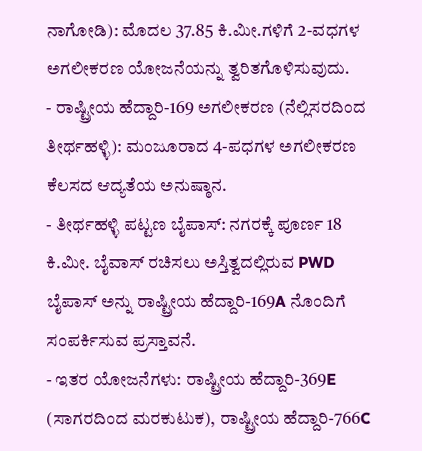ನಾಗೋಡಿ): ಮೊದಲ 37.85 ಕಿ.ಮೀ.ಗಳಿಗೆ 2-ವಧಗಳ ಅಗಲೀಕರಣ ಯೋಜನೆಯನ್ನು ತ್ವರಿತಗೊಳಿಸುವುದು.
- ರಾಷ್ಟ್ರೀಯ ಹೆದ್ದಾರಿ-169 ಅಗಲೀಕರಣ (ನೆಲ್ಲಿಸರದಿಂದ ತೀರ್ಥಹಳ್ಳಿ): ಮಂಜೂರಾದ 4-ಪಧಗಳ ಅಗಲೀಕರಣ ಕೆಲಸದ ಆದ್ಯತೆಯ ಅನುಷ್ಠಾನ.
- ತೀರ್ಥಹಳ್ಳಿ ಪಟ್ಟಣ ಬೈಪಾಸ್: ನಗರಕ್ಕೆ ಪೂರ್ಣ 18 ಕಿ.ಮೀ. ಬೈವಾಸ್ ರಚಿಸಲು ಅಸ್ತಿತ್ವದಲ್ಲಿರುವ PWD ಬೈಪಾಸ್ ಅನ್ನು ರಾಷ್ಟ್ರೀಯ ಹೆದ್ದಾರಿ-169A ನೊಂದಿಗೆ ಸಂಪರ್ಕಿಸುವ ಪ್ರಸ್ತಾವನೆ.
- ಇತರ ಯೋಜನೆಗಳು: ರಾಷ್ಟ್ರೀಯ ಹೆದ್ದಾರಿ-369E (ಸಾಗರದಿಂದ ಮರಕುಟುಕ), ರಾಷ್ಟ್ರೀಯ ಹೆದ್ದಾರಿ-766C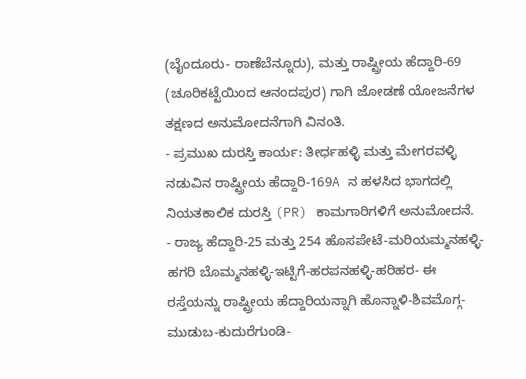(ಬೈಂದೂರು- ರಾಣೆಬೆನ್ನೂರು), ಮತ್ತು ರಾಷ್ಟ್ರೀಯ ಹೆದ್ದಾರಿ-69 (ಚೂರಿಕಟ್ಟೆಯಿಂದ ಆನಂದಪುರ) ಗಾಗಿ ಜೋಡಣೆ ಯೋಜನೆಗಳ ತಕ್ಷಣದ ಅನುಮೋದನೆಗಾಗಿ ವಿನಂತಿ.
- ಪ್ರಮುಖ ದುರಸ್ತಿ ಕಾರ್ಯ: ತೀರ್ಧಹಳ್ಳಿ ಮತ್ತು ಮೇಗರವಳ್ಳಿ ನಡುವಿನ ರಾಷ್ಟ್ರೀಯ ಹೆದ್ದಾರಿ-169A ನ ಹಳಸಿದ ಭಾಗದಲ್ಲಿ ನಿಯತಕಾಲಿಕ ದುರಸ್ತಿ (PR) ಕಾಮಗಾರಿಗಳಿಗೆ ಅನುಮೋದನೆ.
- ರಾಜ್ಯ ಹೆದ್ದಾರಿ-25 ಮತ್ತು 254 ಹೊಸಪೇಟೆ-ಮರಿಯಮ್ಮನಹಳ್ಳಿ-ಹಗರಿ ಬೊಮ್ಮನಹಳ್ಳಿ-ಇಟ್ಟಿಗೆ-ಹರಪನಹಳ್ಳಿ-ಹರಿಹರ- ಈ ರಸ್ತೆಯನ್ನು ರಾಷ್ಟ್ರೀಯ ಹೆದ್ದಾರಿಯನ್ನಾಗಿ ಹೊನ್ನಾಳಿ-ಶಿವಮೊಗ್ಗ-ಮುಡುಬ-ಕುದುರೆಗುಂಡಿ-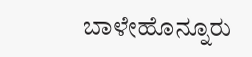ಬಾಳೇಹೊನ್ನೂರು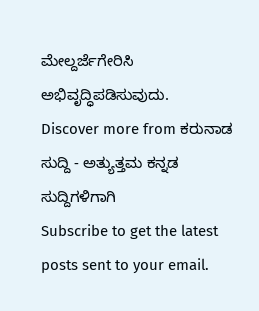ಮೇಲ್ದರ್ಜೆಗೇರಿಸಿ ಅಭಿವೃದ್ಧಿಪಡಿಸುವುದು.
Discover more from ಕರುನಾಡ ಸುದ್ದಿ - ಅತ್ಯುತ್ತಮ ಕನ್ನಡ ಸುದ್ದಿಗಳಿಗಾಗಿ
Subscribe to get the latest posts sent to your email.